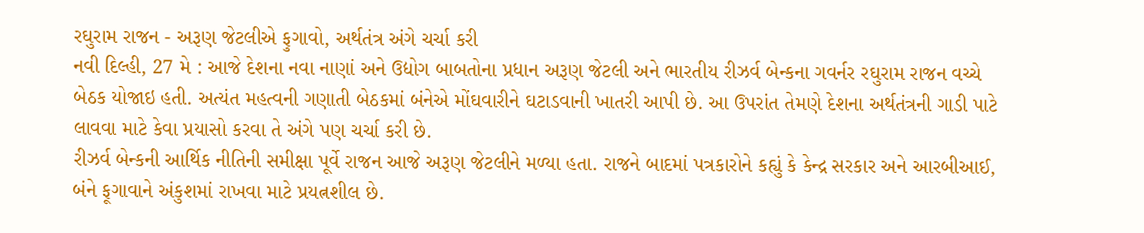રઘુરામ રાજન - અરૂણ જેટલીએ ફુગાવો, અર્થતંત્ર અંગે ચર્ચા કરી
નવી દિલ્હી, 27 મે : આજે દેશના નવા નાણાં અને ઉદ્યોગ બાબતોના પ્રધાન અરૂણ જેટલી અને ભારતીય રીઝર્વ બેન્કના ગવર્નર રઘુરામ રાજન વચ્ચે બેઠક યોજાઇ હતી. અત્યંત મહત્વની ગણાતી બેઠકમાં બંનેએ મોંઘવારીને ઘટાડવાની ખાતરી આપી છે. આ ઉપરાંત તેમણે દેશના અર્થતંત્રની ગાડી પાટે લાવવા માટે કેવા પ્રયાસો કરવા તે અંગે પણ ચર્ચા કરી છે.
રીઝર્વ બેન્કની આર્થિક નીતિની સમીક્ષા પૂર્વે રાજન આજે અરૂણ જેટલીને મળ્યા હતા. રાજને બાદમાં પત્રકારોને કહ્યું કે કેન્દ્ર સરકાર અને આરબીઆઈ, બંને ફૂગાવાને અંકુશમાં રાખવા માટે પ્રયત્નશીલ છે.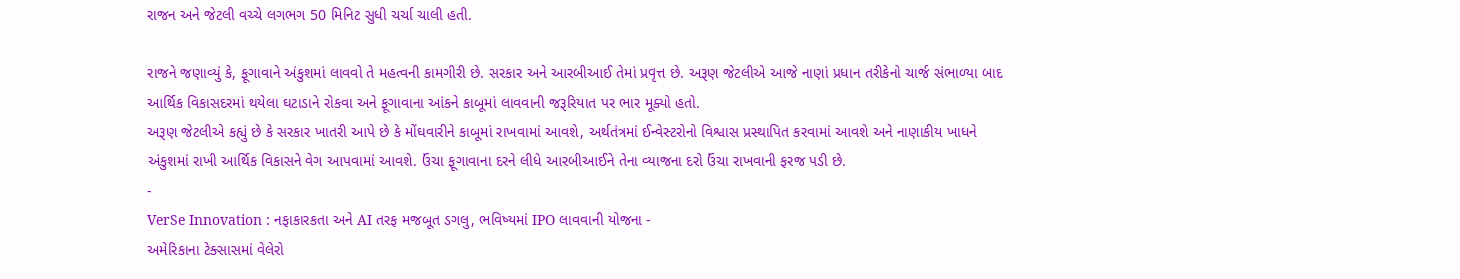રાજન અને જેટલી વચ્ચે લગભગ 50 મિનિટ સુધી ચર્ચા ચાલી હતી.

રાજને જણાવ્યું કે, ફૂગાવાને અંકુશમાં લાવવો તે મહત્વની કામગીરી છે. સરકાર અને આરબીઆઈ તેમાં પ્રવૃત્ત છે. અરૂણ જેટલીએ આજે નાણાં પ્રધાન તરીકેનો ચાર્જ સંભાળ્યા બાદ આર્થિક વિકાસદરમાં થયેલા ઘટાડાને રોકવા અને ફૂગાવાના આંકને કાબૂમાં લાવવાની જરૂરિયાત પર ભાર મૂક્યો હતો.
અરૂણ જેટલીએ કહ્યું છે કે સરકાર ખાતરી આપે છે કે મોંઘવારીને કાબૂમાં રાખવામાં આવશે, અર્થતંત્રમાં ઈન્વેસ્ટરોનો વિશ્વાસ પ્રસ્થાપિત કરવામાં આવશે અને નાણાકીય ખાધને અંકુશમાં રાખી આર્થિક વિકાસને વેગ આપવામાં આવશે. ઉંચા ફૂગાવાના દરને લીધે આરબીઆઈને તેના વ્યાજના દરો ઉંચા રાખવાની ફરજ પડી છે.
-
VerSe Innovation : નફાકારકતા અને AI તરફ મજબૂત ડગલુ, ભવિષ્યમાં IPO લાવવાની યોજના -
અમેરિકાના ટેક્સાસમાં વેલેરો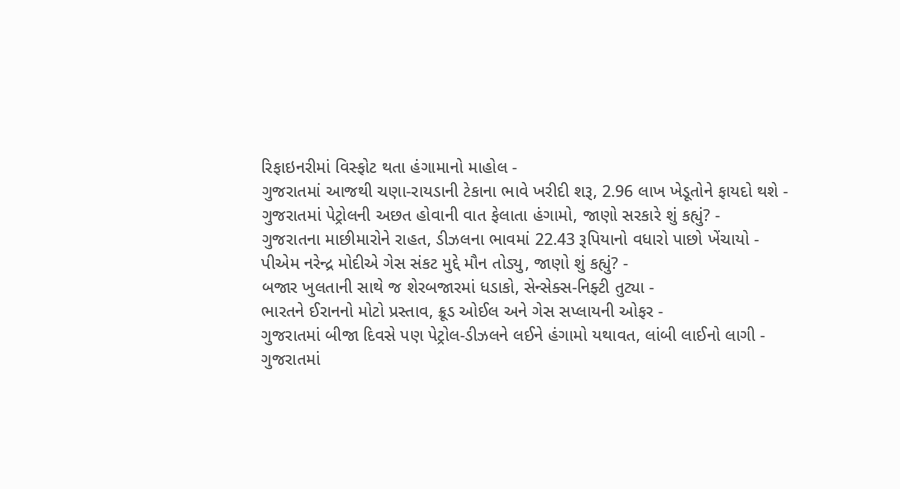રિફાઇનરીમાં વિસ્ફોટ થતા હંગામાનો માહોલ -
ગુજરાતમાં આજથી ચણા-રાયડાની ટેકાના ભાવે ખરીદી શરૂ, 2.96 લાખ ખેડૂતોને ફાયદો થશે -
ગુજરાતમાં પેટ્રોલની અછત હોવાની વાત ફેલાતા હંગામો, જાણો સરકારે શું કહ્યું? -
ગુજરાતના માછીમારોને રાહત, ડીઝલના ભાવમાં 22.43 રૂપિયાનો વધારો પાછો ખેંચાયો -
પીએમ નરેન્દ્ર મોદીએ ગેસ સંકટ મુદ્દે મૌન તોડ્યુ, જાણો શું કહ્યું? -
બજાર ખુલતાની સાથે જ શેરબજારમાં ધડાકો, સેન્સેક્સ-નિફ્ટી તુટ્યા -
ભારતને ઈરાનનો મોટો પ્રસ્તાવ, ક્રૂડ ઓઈલ અને ગેસ સપ્લાયની ઓફર -
ગુજરાતમાં બીજા દિવસે પણ પેટ્રોલ-ડીઝલને લઈને હંગામો યથાવત, લાંબી લાઈનો લાગી -
ગુજરાતમાં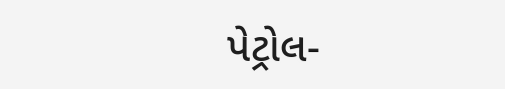પેટ્રોલ-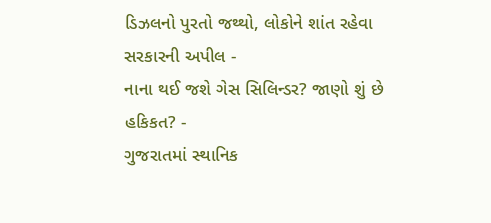ડિઝલનો પુરતો જથ્થો, લોકોને શાંત રહેવા સરકારની અપીલ -
નાના થઈ જશે ગેસ સિલિન્ડર? જાણો શું છે હકિકત? -
ગુજરાતમાં સ્થાનિક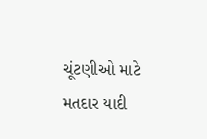ચૂંટણીઓ માટે મતદાર યાદી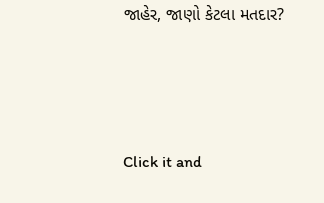જાહેર, જાણો કેટલા મતદાર?






Click it and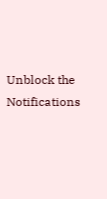Unblock the Notifications